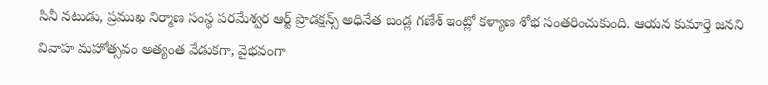సినీ నటుడు, ప్రముఖ నిర్మాణ సంస్థ పరమేశ్వర ఆర్ట్ ప్రొడక్షన్స్ అధినేత బండ్ల గణేశ్ ఇంట్లో కళ్యాణ శోభ సంతరించుకుంది. ఆయన కుమార్తె జనని వివాహ మహోత్సవం అత్యంత వేడుకగా, వైభవంగా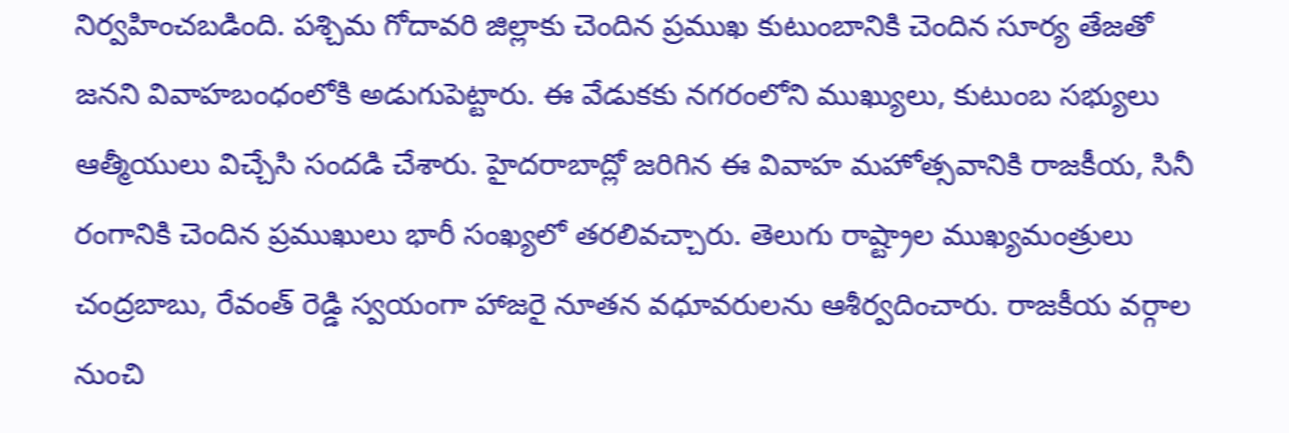నిర్వహించబడింది. పశ్చిమ గోదావరి జిల్లాకు చెందిన ప్రముఖ కుటుంబానికి చెందిన సూర్య తేజతో జనని వివాహబంధంలోకి అడుగుపెట్టారు. ఈ వేడుకకు నగరంలోని ముఖ్యులు, కుటుంబ సభ్యులు ఆత్మీయులు విచ్చేసి సందడి చేశారు. హైదరాబాద్లో జరిగిన ఈ వివాహ మహోత్సవానికి రాజకీయ, సినీ రంగానికి చెందిన ప్రముఖులు భారీ సంఖ్యలో తరలివచ్చారు. తెలుగు రాష్ట్రాల ముఖ్యమంత్రులు చంద్రబాబు, రేవంత్ రెడ్డి స్వయంగా హాజరై నూతన వధూవరులను ఆశీర్వదించారు. రాజకీయ వర్గాల నుంచి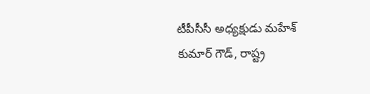టీపీసీసీ అధ్యక్షుడు మహేశ్ కుమార్ గౌడ్, రాష్ట్ర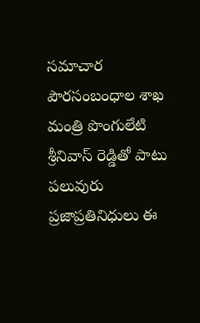సమాచార పౌరసంబంధాల శాఖ మంత్రి పొంగులేటి శ్రీనివాస్ రెడ్డితో పాటు పలువురు ప్రజాప్రతినిధులు ఈ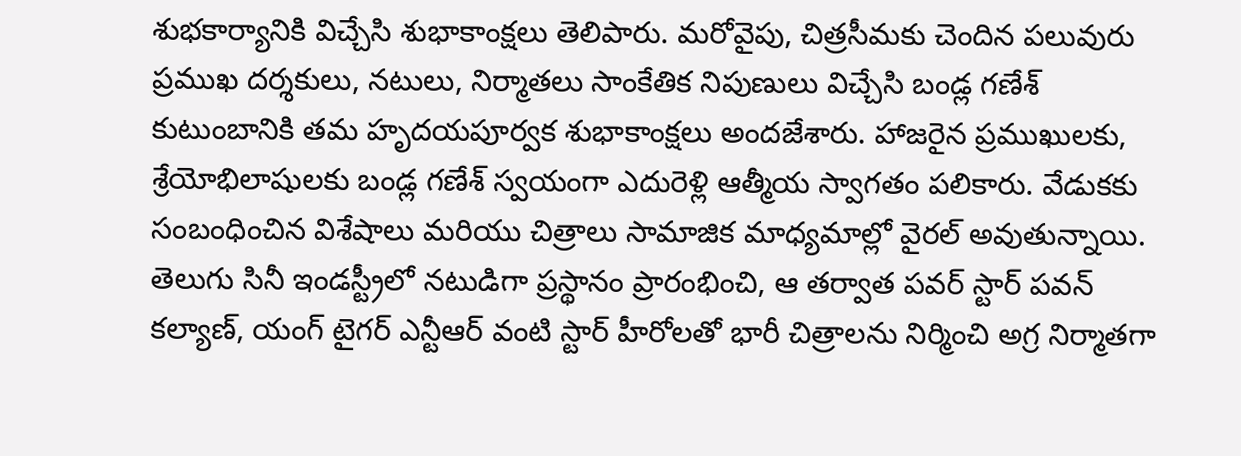శుభకార్యానికి విచ్చేసి శుభాకాంక్షలు తెలిపారు. మరోవైపు, చిత్రసీమకు చెందిన పలువురు ప్రముఖ దర్శకులు, నటులు, నిర్మాతలు సాంకేతిక నిపుణులు విచ్చేసి బండ్ల గణేశ్ కుటుంబానికి తమ హృదయపూర్వక శుభాకాంక్షలు అందజేశారు. హాజరైన ప్రముఖులకు, శ్రేయోభిలాషులకు బండ్ల గణేశ్ స్వయంగా ఎదురెళ్లి ఆత్మీయ స్వాగతం పలికారు. వేడుకకు సంబంధించిన విశేషాలు మరియు చిత్రాలు సామాజిక మాధ్యమాల్లో వైరల్ అవుతున్నాయి. తెలుగు సినీ ఇండస్ట్రీలో నటుడిగా ప్రస్థానం ప్రారంభించి, ఆ తర్వాత పవర్ స్టార్ పవన్ కల్యాణ్, యంగ్ టైగర్ ఎన్టీఆర్ వంటి స్టార్ హీరోలతో భారీ చిత్రాలను నిర్మించి అగ్ర నిర్మాతగా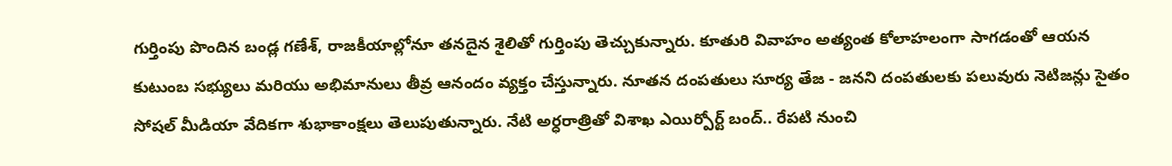గుర్తింపు పొందిన బండ్ల గణేశ్, రాజకీయాల్లోనూ తనదైన శైలితో గుర్తింపు తెచ్చుకున్నారు. కూతురి వివాహం అత్యంత కోలాహలంగా సాగడంతో ఆయన కుటుంబ సభ్యులు మరియు అభిమానులు తీవ్ర ఆనందం వ్యక్తం చేస్తున్నారు. నూతన దంపతులు సూర్య తేజ - జనని దంపతులకు పలువురు నెటిజన్లు సైతం సోషల్ మీడియా వేదికగా శుభాకాంక్షలు తెలుపుతున్నారు. నేటి అర్ధరాత్రితో విశాఖ ఎయిర్పోర్ట్ బంద్.. రేపటి నుంచి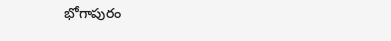భోగాపురం